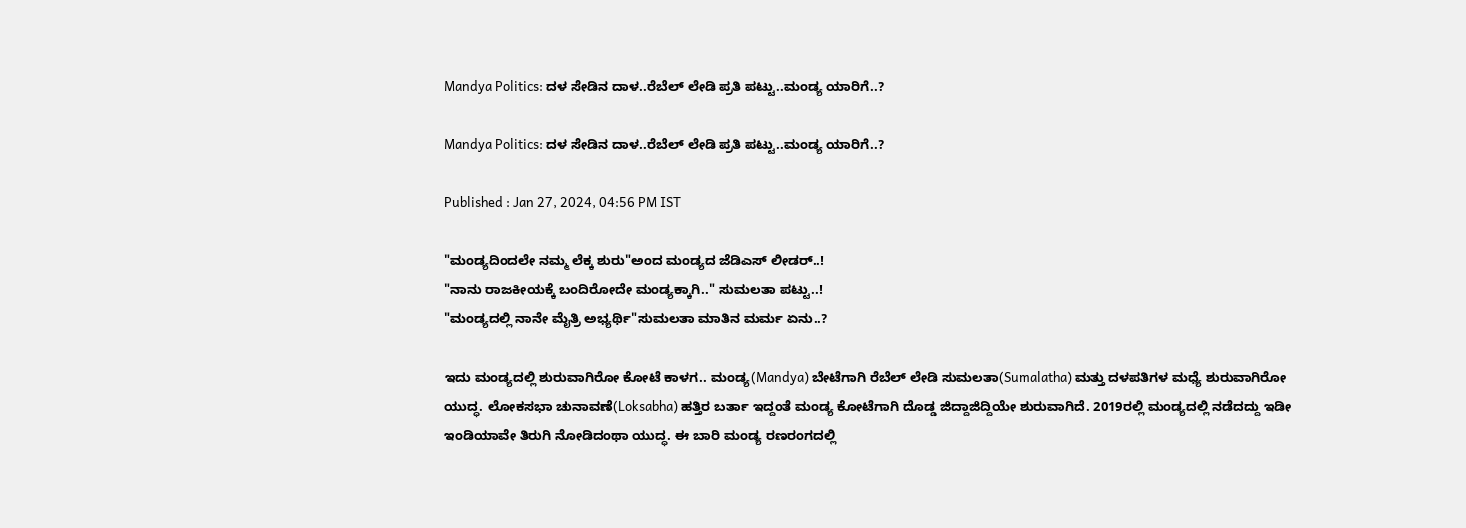Mandya Politics: ದಳ ಸೇಡಿನ ದಾಳ..ರೆಬೆಲ್ ಲೇಡಿ ಪ್ರತಿ ಪಟ್ಟು..ಮಂಡ್ಯ ಯಾರಿಗೆ..?

Mandya Politics: ದಳ ಸೇಡಿನ ದಾಳ..ರೆಬೆಲ್ ಲೇಡಿ ಪ್ರತಿ ಪಟ್ಟು..ಮಂಡ್ಯ ಯಾರಿಗೆ..?

Published : Jan 27, 2024, 04:56 PM IST

"ಮಂಡ್ಯದಿಂದಲೇ ನಮ್ಮ ಲೆಕ್ಕ ಶುರು"ಅಂದ ಮಂಡ್ಯದ ಜೆಡಿಎಸ್ ಲೀಡರ್..!
"ನಾನು ರಾಜಕೀಯಕ್ಕೆ ಬಂದಿರೋದೇ ಮಂಡ್ಯಕ್ಕಾಗಿ.." ಸುಮಲತಾ ಪಟ್ಟು..!
"ಮಂಡ್ಯದಲ್ಲಿ ನಾನೇ ಮೈತ್ರಿ ಅಭ್ಯರ್ಥಿ"ಸುಮಲತಾ ಮಾತಿನ ಮರ್ಮ ಏನು..?

ಇದು ಮಂಡ್ಯದಲ್ಲಿ ಶುರುವಾಗಿರೋ ಕೋಟೆ ಕಾಳಗ.. ಮಂಡ್ಯ(Mandya) ಬೇಟೆಗಾಗಿ ರೆಬೆಲ್ ಲೇಡಿ ಸುಮಲತಾ(Sumalatha) ಮತ್ತು ದಳಪತಿಗಳ ಮಧ್ಯೆ ಶುರುವಾಗಿರೋ ಯುದ್ಧ. ಲೋಕಸಭಾ ಚುನಾವಣೆ(Loksabha) ಹತ್ತಿರ ಬರ್ತಾ ಇದ್ದಂತೆ ಮಂಡ್ಯ ಕೋಟೆಗಾಗಿ ದೊಡ್ಡ ಜಿದ್ದಾಜಿದ್ದಿಯೇ ಶುರುವಾಗಿದೆ. 2019ರಲ್ಲಿ ಮಂಡ್ಯದಲ್ಲಿ ನಡೆದದ್ದು ಇಡೀ ಇಂಡಿಯಾವೇ ತಿರುಗಿ ನೋಡಿದಂಥಾ ಯುದ್ಧ. ಈ ಬಾರಿ ಮಂಡ್ಯ ರಣರಂಗದಲ್ಲಿ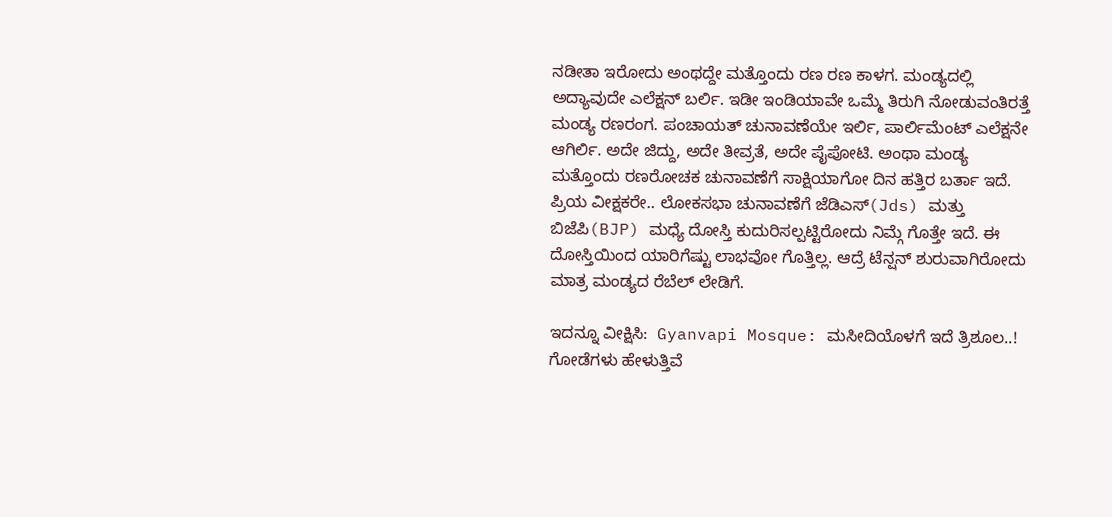ನಡೀತಾ ಇರೋದು ಅಂಥದ್ದೇ ಮತ್ತೊಂದು ರಣ ರಣ ಕಾಳಗ. ಮಂಡ್ಯದಲ್ಲಿ ಅದ್ಯಾವುದೇ ಎಲೆಕ್ಷನ್ ಬರ್ಲಿ. ಇಡೀ ಇಂಡಿಯಾವೇ ಒಮ್ಮೆ ತಿರುಗಿ ನೋಡುವಂತಿರತ್ತೆ ಮಂಡ್ಯ ರಣರಂಗ. ಪಂಚಾಯತ್ ಚುನಾವಣೆಯೇ ಇರ್ಲಿ, ಪಾರ್ಲಿಮೆಂಟ್ ಎಲೆಕ್ಷನೇ ಆಗಿರ್ಲಿ. ಅದೇ ಜಿದ್ದು, ಅದೇ ತೀವ್ರತೆ, ಅದೇ ಪೈಪೋಟಿ. ಅಂಥಾ ಮಂಡ್ಯ ಮತ್ತೊಂದು ರಣರೋಚಕ ಚುನಾವಣೆಗೆ ಸಾಕ್ಷಿಯಾಗೋ ದಿನ ಹತ್ತಿರ ಬರ್ತಾ ಇದೆ. ಪ್ರಿಯ ವೀಕ್ಷಕರೇ.. ಲೋಕಸಭಾ ಚುನಾವಣೆಗೆ ಜೆಡಿಎಸ್(Jds) ಮತ್ತು ಬಿಜೆಪಿ(BJP) ಮಧ್ಯೆ ದೋಸ್ತಿ ಕುದುರಿಸಲ್ಪಟ್ಟಿರೋದು ನಿಮ್ಗೆ ಗೊತ್ತೇ ಇದೆ. ಈ ದೋಸ್ತಿಯಿಂದ ಯಾರಿಗೆಷ್ಟು ಲಾಭವೋ ಗೊತ್ತಿಲ್ಲ. ಆದ್ರೆ ಟೆನ್ಷನ್ ಶುರುವಾಗಿರೋದು ಮಾತ್ರ ಮಂಡ್ಯದ ರೆಬೆಲ್ ಲೇಡಿಗೆ.

ಇದನ್ನೂ ವೀಕ್ಷಿಸಿ:  Gyanvapi Mosque: ಮಸೀದಿಯೊಳಗೆ ಇದೆ ತ್ರಿಶೂಲ..! ಗೋಡೆಗಳು ಹೇಳುತ್ತಿವೆ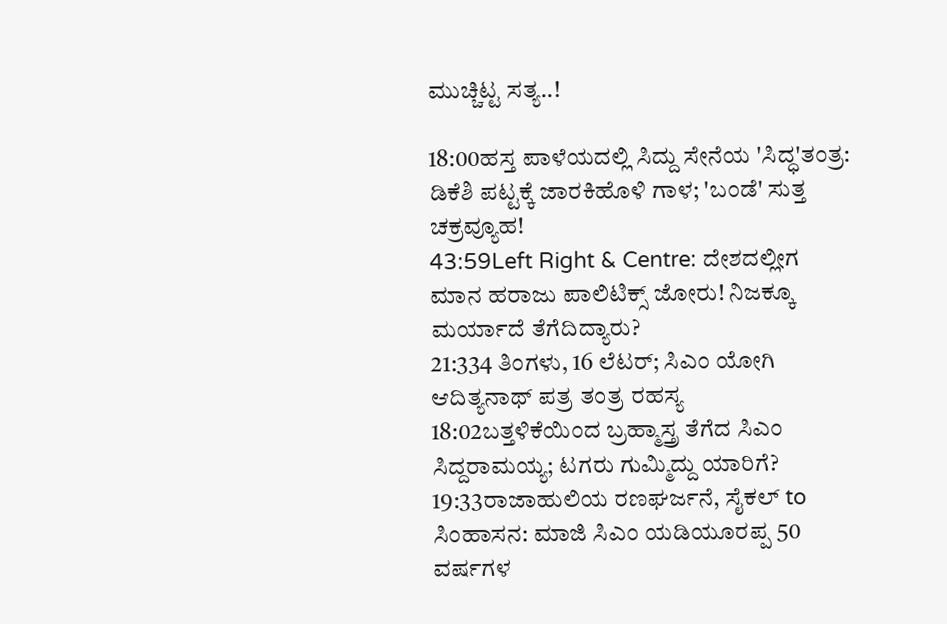ಮುಚ್ಚಿಟ್ಟ ಸತ್ಯ..!

18:00ಹಸ್ತ ಪಾಳೆಯದಲ್ಲಿ ಸಿದ್ದು ಸೇನೆಯ 'ಸಿದ್ಧ'ತಂತ್ರ: ಡಿಕೆಶಿ ಪಟ್ಟಕ್ಕೆ ಜಾರಕಿಹೊಳಿ ಗಾಳ; 'ಬಂಡೆ' ಸುತ್ತ ಚಕ್ರವ್ಯೂಹ!
43:59Left Right & Centre: ದೇಶದಲ್ಲೀಗ ಮಾನ ಹರಾಜು ಪಾಲಿಟಿಕ್ಸ್ ಜೋರು! ನಿಜಕ್ಕೂ ಮರ್ಯಾದೆ ತೆಗೆದಿದ್ಯಾರು?
21:334 ತಿಂಗಳು, 16 ಲೆಟರ್; ಸಿಎಂ ಯೋಗಿ ಆದಿತ್ಯನಾಥ್ ಪತ್ರ ತಂತ್ರ ರಹಸ್ಯ
18:02ಬತ್ತಳಿಕೆಯಿಂದ ಬ್ರಹ್ಮಾಸ್ತ್ರ ತೆಗೆದ ಸಿಎಂ ಸಿದ್ದರಾಮಯ್ಯ; ಟಗರು ಗುಮ್ಮಿದ್ದು ಯಾರಿಗೆ?
19:33ರಾಜಾಹುಲಿಯ ರಣಘರ್ಜನೆ, ಸೈಕಲ್ to ಸಿಂಹಾಸನ: ಮಾಜಿ ಸಿಎಂ ಯಡಿಯೂರಪ್ಪ 50 ವರ್ಷಗಳ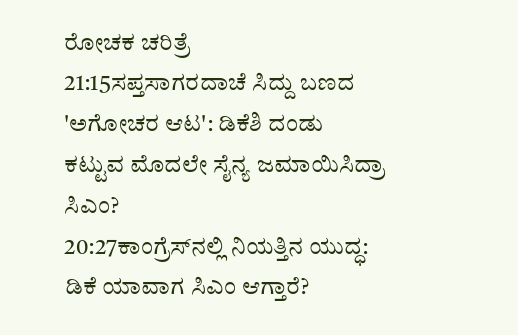ರೋಚಕ ಚರಿತ್ರೆ
21:15ಸಪ್ತಸಾಗರದಾಚೆ ಸಿದ್ದು ಬಣದ 'ಅಗೋಚರ ಆಟ': ಡಿಕೆಶಿ ದಂಡು ಕಟ್ಟುವ ಮೊದಲೇ ಸೈನ್ಯ ಜಮಾಯಿಸಿದ್ರಾ ಸಿಎಂ?
20:27ಕಾಂಗ್ರೆಸ್‌ನಲ್ಲಿ ನಿಯತ್ತಿನ ಯುದ್ಧ: ಡಿಕೆ ಯಾವಾಗ ಸಿಎಂ ಆಗ್ತಾರೆ?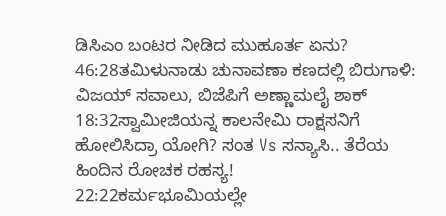ಡಿಸಿಎಂ ಬಂಟರ ನೀಡಿದ ಮುಹೂರ್ತ ಏನು?
46:28ತಮಿಳುನಾಡು ಚುನಾವಣಾ ಕಣದಲ್ಲಿ ಬಿರುಗಾಳಿ: ವಿಜಯ್ ಸವಾಲು, ಬಿಜೆಪಿಗೆ ಅಣ್ಣಾಮಲೈ ಶಾಕ್
18:32ಸ್ವಾಮೀಜಿಯನ್ನ ಕಾಲನೇಮಿ ರಾಕ್ಷಸನಿಗೆ ಹೋಲಿಸಿದ್ರಾ ಯೋಗಿ? ಸಂತ Vs ಸನ್ಯಾಸಿ.. ತೆರೆಯ ಹಿಂದಿನ ರೋಚಕ ರಹಸ್ಯ!
22:22ಕರ್ಮಭೂಮಿಯಲ್ಲೇ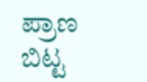ಪ್ರಾಣ ಬಿಟ್ಟ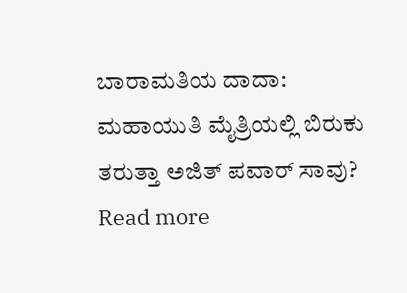ಬಾರಾಮತಿಯ ದಾದಾ: ಮಹಾಯುತಿ ಮೈತ್ರಿಯಲ್ಲಿ ಬಿರುಕು ತರುತ್ತಾ ಅಜಿತ್ ಪವಾರ್ ಸಾವು?
Read more